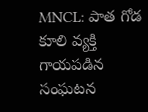MNCL: పాత గోడ కూలి వ్యక్తి గాయపడిన సంఘటన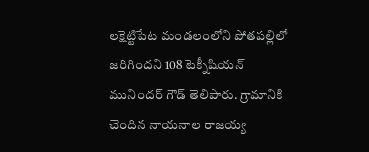లక్షెట్టిపేట మండలంలోని పోతపల్లిలో జరిగిందని 108 టెక్నీషియన్ మునిందర్ గౌడ్ తెలిపారు. గ్రామానికి చెందిన నాయనాల రాజయ్య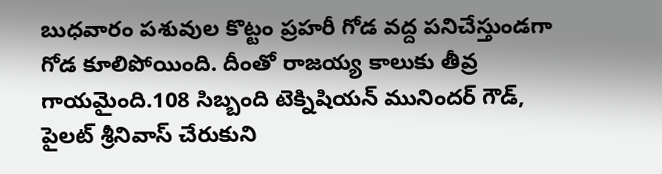బుధవారం పశువుల కొట్టం ప్రహరీ గోడ వద్ద పనిచేస్తుండగా గోడ కూలిపోయింది. దీంతో రాజయ్య కాలుకు తీవ్ర గాయమైంది.108 సిబ్బంది టెక్నిషియన్ మునిందర్ గౌడ్, పైలట్ శ్రీనివాస్ చేరుకుని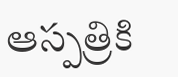ఆస్పత్రికి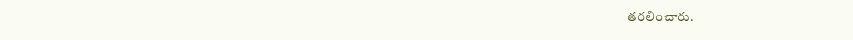తరలించారు.